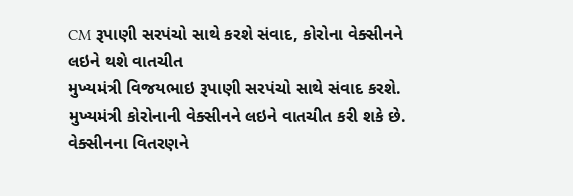CM રૂપાણી સરપંચો સાથે કરશે સંવાદ, કોરોના વેક્સીનને લઇને થશે વાતચીત
મુખ્યમંત્રી વિજયભાઇ રૂપાણી સરપંચો સાથે સંવાદ કરશે. મુખ્યમંત્રી કોરોનાની વેક્સીનને લઇને વાતચીત કરી શકે છે. વેક્સીનના વિતરણને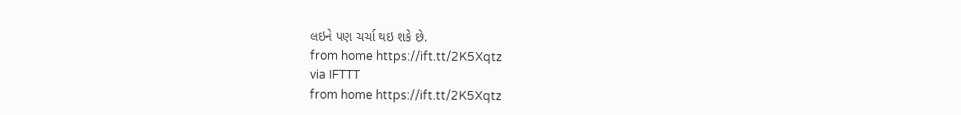લઇને પણ ચર્ચા થઇ શકે છે.
from home https://ift.tt/2K5Xqtz
via IFTTT
from home https://ift.tt/2K5Xqtz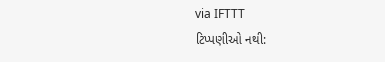via IFTTT
ટિપ્પણીઓ નથી: